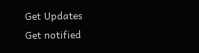Get Updates
Get notified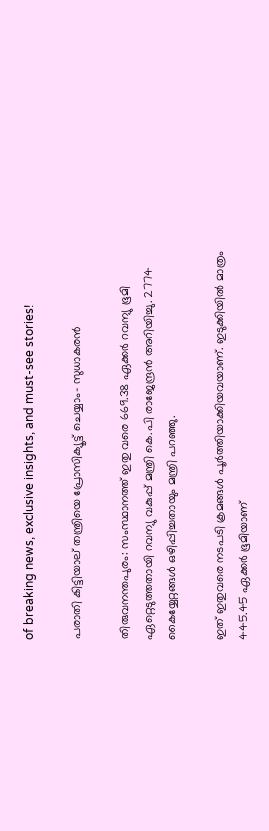of breaking news, exclusive insights, and must-see stories!

പരാതി കിട്ടിയാല് തന്ത്രിയെ പ്രോസിക്യൂട്ട് ചെയ്യാം- സുധാകരന്‍

തിരുവനന്തപുരം: സംസ്ഥാനത്ത്‌ ഇതു വരെ 669.38 ഏക്കര്‍ റവന്യു ഭൂമി ഏറ്റെടുത്തതായി റവന്യു വകുപ്പ്‌ മന്ത്രി കെ.പി രാജേന്ദ്രന്‍ അറിയിച്ചു. 2774 കൈയ്യേറ്റങ്ങള്‍ ഒഴിപ്പിച്ചതായും മന്ത്രി പറഞ്ഞു.

ഇത്‌ ഇതുവരെ നടപടി ക്രമങ്ങള്‍ പൂര്‍ത്തിയാക്കിയവയാണ്‌. ഇടുക്കിയില്‍ മാത്രം 445.45 ഏക്കര്‍ ഭൂമിയാണ്‌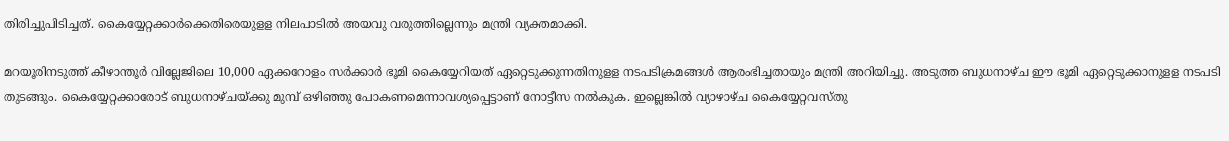തിരിച്ചുപിടിച്ചത്‌. കൈയ്യേറ്റക്കാര്‍ക്കെതിരെയുളള നിലപാടില്‍ അയവു വരുത്തില്ലെന്നും മന്ത്രി വ്യക്തമാക്കി.

മറയൂരിനടുത്ത്‌ കീഴാന്തൂര്‍ വില്ലേജിലെ 10,000 ഏക്കറോളം സര്‍ക്കാര്‍ ഭൂമി കൈയ്യേറിയത്‌ ഏറ്റെടുക്കുന്നതിനുളള നടപടിക്രമങ്ങള്‍ ആരംഭിച്ചതായും മന്ത്രി അറിയിച്ചു. അടുത്ത ബുധനാഴ്‌ച ഈ ഭൂമി ഏറ്റെടുക്കാനുളള നടപടി തുടങ്ങും. കൈയ്യേറ്റക്കാരോട്‌ ബുധനാഴ്‌ചയ്‌ക്കു മുമ്പ്‌ ഒഴിഞ്ഞു പോകണമെന്നാവശ്യപ്പെട്ടാണ്‌ നോട്ടീസ നല്‍കുക. ഇല്ലെങ്കില്‍ വ്യാഴാഴ്‌ച കൈയ്യേറ്റവസ്‌തു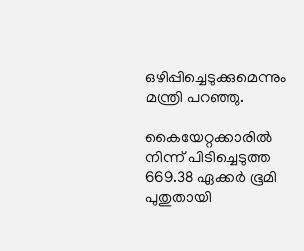ഒഴിപ്പിച്ചെടുക്കുമെന്നും മന്ത്രി പറഞ്ഞു.

കൈയേറ്റക്കാരില്‍ നിന്ന്‌ പിടിച്ചെടുത്ത 669.38 ഏക്കര്‍ ഭൂമി പുതുതായി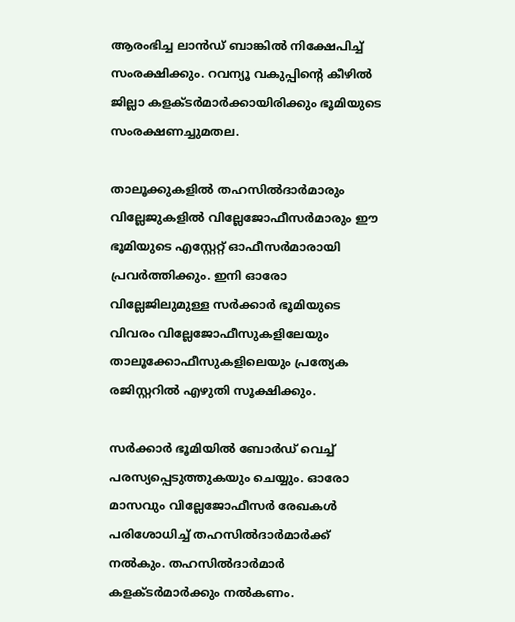ആരംഭിച്ച ലാന്‍ഡ്‌ ബാങ്കില്‍ നിക്ഷേപിച്ച്‌ സംരക്ഷിക്കും. റവന്യൂ വകുപ്പിന്‍റെ കീഴില്‍ ജില്ലാ കളക്ടര്‍മാര്‍ക്കായിരിക്കും ഭൂമിയുടെ സംരക്ഷണച്ചുമതല.

താലൂക്കുകളില്‍ തഹസില്‍ദാര്‍മാരും വില്ലേജുകളില്‍ വില്ലേജോഫീസര്‍മാരും ഈ ഭൂമിയുടെ എസ്റ്റേറ്റ്‌ ഓഫീസര്‍മാരായി പ്രവര്‍ത്തിക്കും. ഇനി ഓരോ വില്ലേജിലുമുള്ള സര്‍ക്കാര്‍ ഭൂമിയുടെ വിവരം വില്ലേജോഫീസുകളിലേയും താലൂക്കോഫീസുകളിലെയും പ്രത്യേക രജിസ്റ്ററില്‍ എഴുതി സൂക്ഷിക്കും.

സര്‍ക്കാര്‍ ഭൂമിയില്‍ ബോര്‍ഡ്‌ വെച്ച്‌ പരസ്യപ്പെടുത്തുകയും ചെയ്യും. ഓരോ മാസവും വില്ലേജോഫീസര്‍ രേഖകള്‍ പരിശോധിച്ച്‌ തഹസില്‍ദാര്‍മാര്‍ക്ക്‌ നല്‍കും. തഹസില്‍ദാര്‍മാര്‍ കളക്ടര്‍മാര്‍ക്കും നല്‍കണം.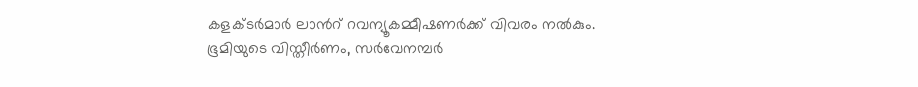കളക്ടര്‍മാര്‍ ലാന്‍റ് റവന്യൂകമ്മീഷണര്‍ക്ക്‌ വിവരം നല്‍കും. ഭൂമിയുടെ വിസ്തീര്‍ണം, സര്‍വേനമ്പര്‍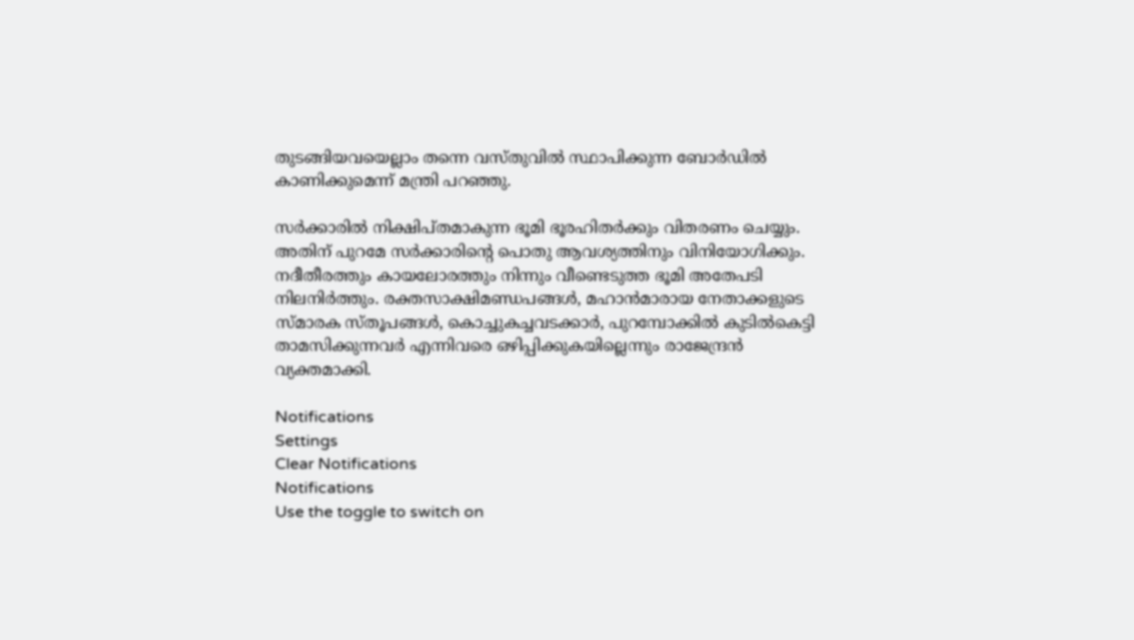തുടങ്ങിയവയെല്ലാം തന്നെ വസ്തുവില്‍ സ്ഥാപിക്കുന്ന ബോര്‍ഡില്‍ കാണിക്കുമെന്ന്‌ മന്ത്രി പറഞ്ഞു.

സര്‍ക്കാരില്‍ നിക്ഷിപ്തമാകുന്ന ഭൂമി ഭൂരഹിതര്‍ക്കും വിതരണം ചെയ്യും. അതിന്‌ പുറമേ സര്‍ക്കാരിന്‍റെ പൊതു ആവശ്യത്തിനും വിനിയോഗിക്കും. നദീതീരത്തും കായലോരത്തും നിന്നും വീണ്ടെടുത്ത ഭൂമി അതേപടി നിലനിര്‍ത്തും. രക്തസാക്ഷിമണ്ഡപങ്ങള്‍, മഹാന്‍മാരായ നേതാക്കളുടെ സ്മാരക സ്തൂപങ്ങള്‍, കൊച്ചുകച്ചവടക്കാര്‍, പുറമ്പോക്കില്‍ കുടില്‍കെട്ടി താമസിക്കുന്നവര്‍ എന്നിവരെ ഒഴിപ്പിക്കുകയില്ലെന്നും രാജേന്ദ്രന്‍ വ്യക്തമാക്കി.

Notifications
Settings
Clear Notifications
Notifications
Use the toggle to switch on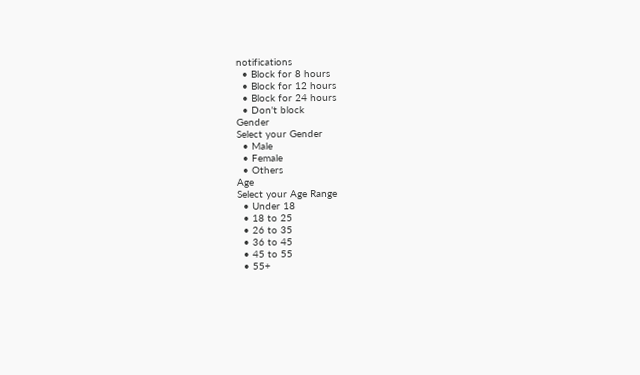notifications
  • Block for 8 hours
  • Block for 12 hours
  • Block for 24 hours
  • Don't block
Gender
Select your Gender
  • Male
  • Female
  • Others
Age
Select your Age Range
  • Under 18
  • 18 to 25
  • 26 to 35
  • 36 to 45
  • 45 to 55
  • 55+